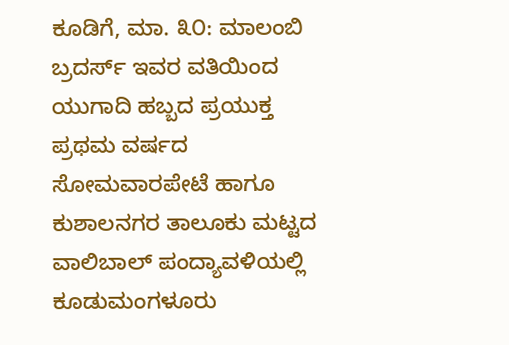ಕೂಡಿಗೆ, ಮಾ. ೩೦: ಮಾಲಂಬಿ ಬ್ರದರ್ಸ್ ಇವರ ವತಿಯಿಂದ ಯುಗಾದಿ ಹಬ್ಬದ ಪ್ರಯುಕ್ತ ಪ್ರಥಮ ವರ್ಷದ ಸೋಮವಾರಪೇಟೆ ಹಾಗೂ ಕುಶಾಲನಗರ ತಾಲೂಕು ಮಟ್ಟದ ವಾಲಿಬಾಲ್ ಪಂದ್ಯಾವಳಿಯಲ್ಲಿ ಕೂಡುಮಂಗಳೂರು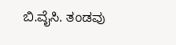ಬಿ.ವೈಸಿ. ತಂಡವು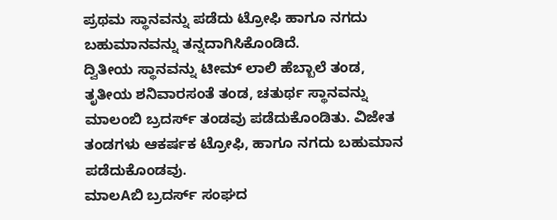ಪ್ರಥಮ ಸ್ಥಾನವನ್ನು ಪಡೆದು ಟ್ರೋಫಿ ಹಾಗೂ ನಗದು ಬಹುಮಾನವನ್ನು ತನ್ನದಾಗಿಸಿಕೊಂಡಿದೆ.
ದ್ವಿತೀಯ ಸ್ಥಾನವನ್ನು ಟೀಮ್ ಲಾಲಿ ಹೆಬ್ಬಾಲೆ ತಂಡ, ತೃತೀಯ ಶನಿವಾರಸಂತೆ ತಂಡ, ಚತುರ್ಥ ಸ್ಥಾನವನ್ನು ಮಾಲಂಬಿ ಬ್ರದರ್ಸ್ ತಂಡವು ಪಡೆದುಕೊಂಡಿತು. ವಿಜೇತ ತಂಡಗಳು ಆಕರ್ಷಕ ಟ್ರೋಫಿ, ಹಾಗೂ ನಗದು ಬಹುಮಾನ ಪಡೆದುಕೊಂಡವು.
ಮಾಲAಬಿ ಬ್ರದರ್ಸ್ ಸಂಘದ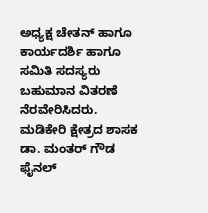ಅಧ್ಯಕ್ಷ ಚೇತನ್ ಹಾಗೂ ಕಾರ್ಯದರ್ಶಿ ಹಾಗೂ ಸಮಿತಿ ಸದಸ್ಯರು ಬಹುಮಾನ ವಿತರಣೆ ನೆರವೇರಿಸಿದರು. ಮಡಿಕೇರಿ ಕ್ಷೇತ್ರದ ಶಾಸಕ ಡಾ. ಮಂತರ್ ಗೌಡ ಫೈನಲ್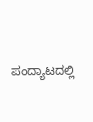ಪಂದ್ಯಾಟದಲ್ಲಿ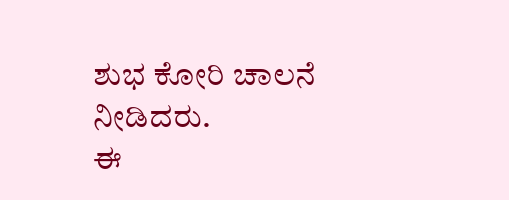ಶುಭ ಕೋರಿ ಚಾಲನೆ ನೀಡಿದರು.
ಈ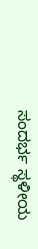ಸಂದರ್ಭ ಸ್ಥಳೀಯ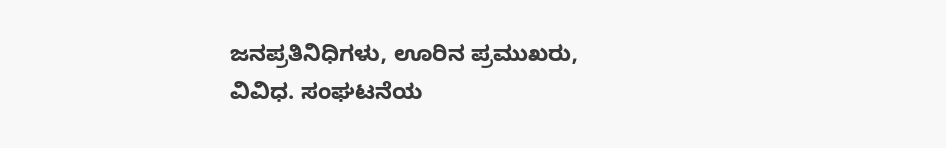ಜನಪ್ರತಿನಿಧಿಗಳು, ಊರಿನ ಪ್ರಮುಖರು, ವಿವಿಧ. ಸಂಘಟನೆಯ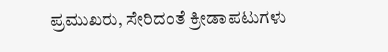ಪ್ರಮುಖರು, ಸೇರಿದಂತೆ ಕ್ರೀಡಾಪಟುಗಳು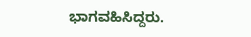ಭಾಗವಹಿಸಿದ್ದರು.